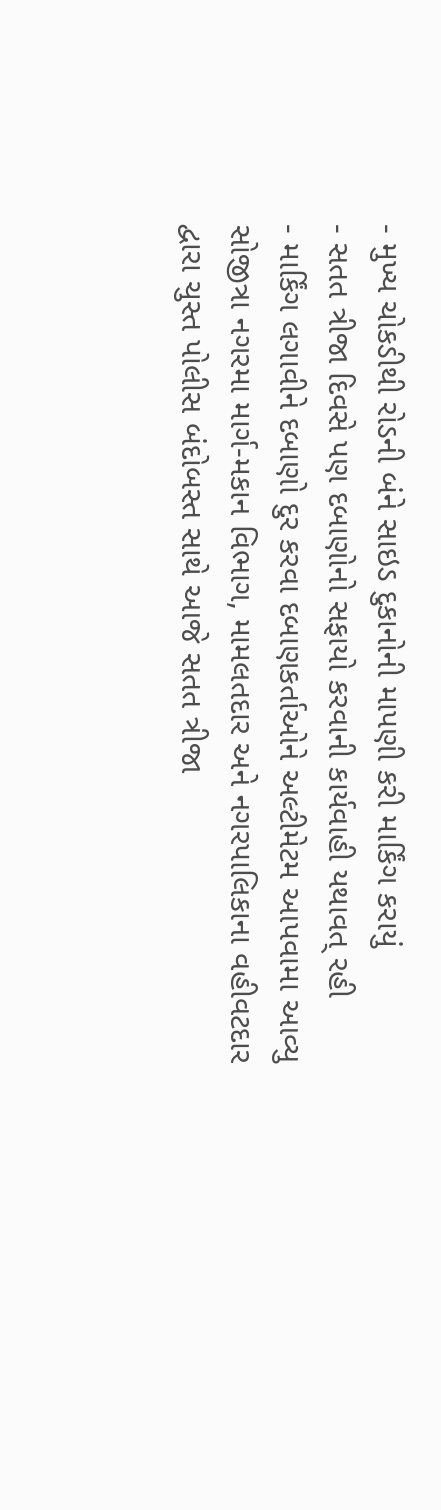- મુખ્ય ચોકડીથી રોડની બંને સાઇડ દુકાનોની માપણી કરી માર્કિંગ કરાયું
- સતત ત્રીજા દિવસે પણ દબાણોનો સફાયો કરવાની કાર્યવાહી યથાવત્ રહી
- માર્કિંગ લગાવીને દબાણો દુર કરવા દબાણકર્તાઓને અલ્ટીમેટમ આપવામા આવ્યુ
સોજીત્રા નગરમા માર્ગ-મકાન વિભાગ, મામલતદાર અને નગરપાલિકાના વહીવટદાર દ્વારા ચુસ્ત પોલીસ બંદોબસ્ત સાથે આજે સતત ત્રીજા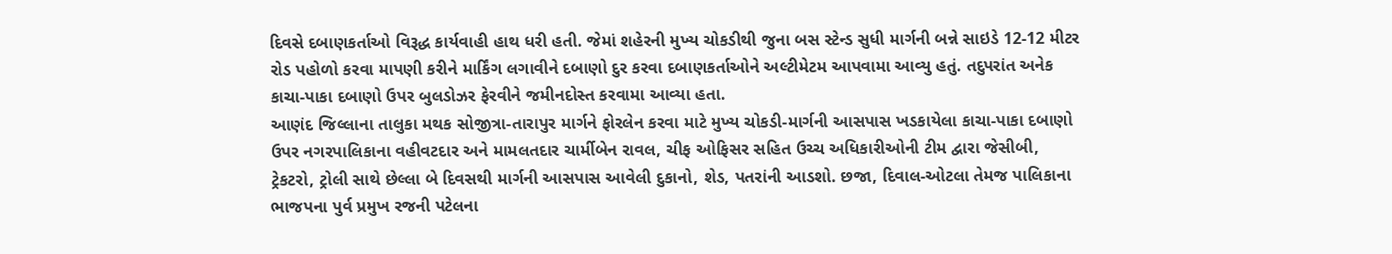દિવસે દબાણકર્તાઓ વિરૂદ્ધ કાર્યવાહી હાથ ધરી હતી. જેમાં શહેરની મુખ્ય ચોકડીથી જુના બસ સ્ટેન્ડ સુધી માર્ગની બન્ને સાઇડે 12-12 મીટર રોડ પહોળો કરવા માપણી કરીને માર્કિંગ લગાવીને દબાણો દુર કરવા દબાણકર્તાઓને અલ્ટીમેટમ આપવામા આવ્યુ હતું. તદુપરાંત અનેક કાચા-પાકા દબાણો ઉપર બુલડોઝર ફેરવીને જમીનદોસ્ત કરવામા આવ્યા હતા.
આણંદ જિલ્લાના તાલુકા મથક સોજીત્રા-તારાપુર માર્ગને ફોરલેન કરવા માટે મુખ્ય ચોકડી-માર્ગની આસપાસ ખડકાયેલા કાચા-પાકા દબાણો ઉપર નગરપાલિકાના વહીવટદાર અને મામલતદાર ચાર્મીબેન રાવલ, ચીફ ઓફિસર સહિત ઉચ્ચ અધિકારીઓની ટીમ દ્વારા જેસીબી, ટ્રેકટરો, ટ્રોલી સાથે છેલ્લા બે દિવસથી માર્ગની આસપાસ આવેલી દુકાનો, શેડ, પતરાંની આડશો. છજા, દિવાલ-ઓટલા તેમજ પાલિકાના ભાજપના પુર્વ પ્રમુખ રજની પટેલના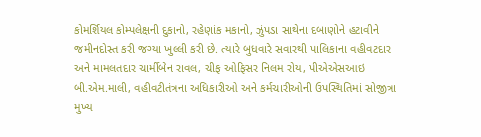કોમર્શિયલ કોમ્પલેક્ષની દુકાનો, રહેણાંક મકાનો, ઝુંપડા સાથેના દબાણોને હટાવીને જમીનદોસ્ત કરી જગ્યા ખુલ્લી કરી છે. ત્યારે બુધવારે સવારથી પાલિકાના વહીવટદાર અને મામલતદાર ચાર્મીબેન રાવલ, ચીફ ઓફિસર નિલમ રોય, પીએએસઆઇ બી.એમ.માલી, વહીવટીતંત્રના અધિકારીઓ અને કર્મચારીઓની ઉપસ્થિતિમાં સોજીત્રા મુખ્ય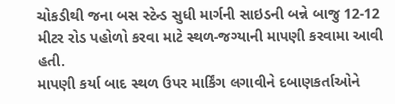ચોકડીથી જના બસ સ્ટેન્ડ સુધી માર્ગની સાઇડની બન્ને બાજુ 12-12 મીટર રોડ પહોળો કરવા માટે સ્થળ-જગ્યાની માપણી કરવામા આવી હતી.
માપણી કર્યા બાદ સ્થળ ઉપર માર્કિંગ લગાવીને દબાણકર્તાઓને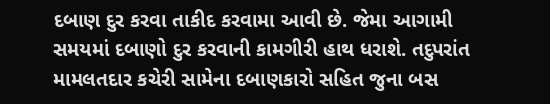દબાણ દુર કરવા તાકીદ કરવામા આવી છે. જેમા આગામી સમયમાં દબાણો દુર કરવાની કામગીરી હાથ ધરાશે. તદુપરાંત મામલતદાર કચેરી સામેના દબાણકારો સહિત જુના બસ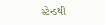સ્ટેન્ડથી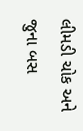લીમડી ચોક અને જુના બસ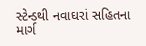સ્ટેન્ડથી નવાઘરાં સહિતના માર્ગ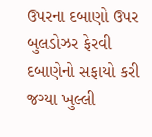ઉપરના દબાણો ઉપર બુલડોઝર ફેરવી દબાણેનો સફાયો કરી જગ્યા ખુલ્લી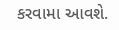કરવામા આવશે.